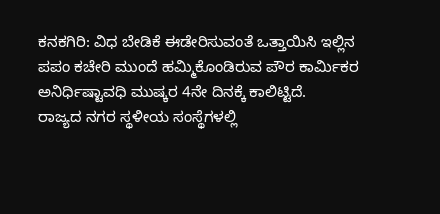ಕನಕಗಿರಿ: ವಿಧ ಬೇಡಿಕೆ ಈಡೇರಿಸುವಂತೆ ಒತ್ತಾಯಿಸಿ ಇಲ್ಲಿನ ಪಪಂ ಕಚೇರಿ ಮುಂದೆ ಹಮ್ಮಿಕೊಂಡಿರುವ ಪೌರ ಕಾರ್ಮಿಕರ ಅನಿರ್ಧಿಷ್ಟಾವಧಿ ಮುಷ್ಕರ 4ನೇ ದಿನಕ್ಕೆ ಕಾಲಿಟ್ಟಿದೆ.
ರಾಜ್ಯದ ನಗರ ಸ್ಥಳೀಯ ಸಂಸ್ಥೆಗಳಲ್ಲಿ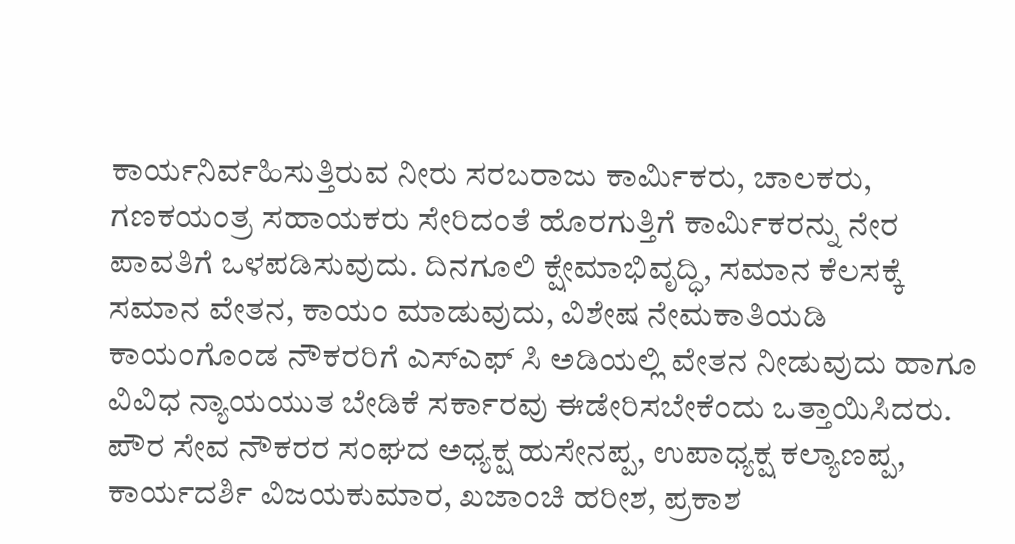ಕಾರ್ಯನಿರ್ವಹಿಸುತ್ತಿರುವ ನೀರು ಸರಬರಾಜು ಕಾರ್ಮಿಕರು, ಚಾಲಕರು, ಗಣಕಯಂತ್ರ ಸಹಾಯಕರು ಸೇರಿದಂತೆ ಹೊರಗುತ್ತಿಗೆ ಕಾರ್ಮಿಕರನ್ನು ನೇರ ಪಾವತಿಗೆ ಒಳಪಡಿಸುವುದು. ದಿನಗೂಲಿ ಕ್ಷೇಮಾಭಿವೃದ್ಧಿ, ಸಮಾನ ಕೆಲಸಕ್ಕೆ ಸಮಾನ ವೇತನ, ಕಾಯಂ ಮಾಡುವುದು, ವಿಶೇಷ ನೇಮಕಾತಿಯಡಿ ಕಾಯಂಗೊಂಡ ನೌಕರರಿಗೆ ಎಸ್ಎಫ್ ಸಿ ಅಡಿಯಲ್ಲಿ ವೇತನ ನೀಡುವುದು ಹಾಗೂ ವಿವಿಧ ನ್ಯಾಯಯುತ ಬೇಡಿಕೆ ಸರ್ಕಾರವು ಈಡೇರಿಸಬೇಕೆಂದು ಒತ್ತಾಯಿಸಿದರು.
ಪೌರ ಸೇವ ನೌಕರರ ಸಂಘದ ಅಧ್ಯಕ್ಷ ಹುಸೇನಪ್ಪ, ಉಪಾಧ್ಯಕ್ಷ ಕಲ್ಯಾಣಪ್ಪ, ಕಾರ್ಯದರ್ಶಿ ವಿಜಯಕುಮಾರ, ಖಜಾಂಚಿ ಹರೀಶ, ಪ್ರಕಾಶ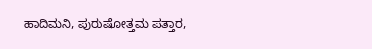ಹಾದಿಮನಿ, ಪುರುಷೋತ್ತಮ ಪತ್ತಾರ,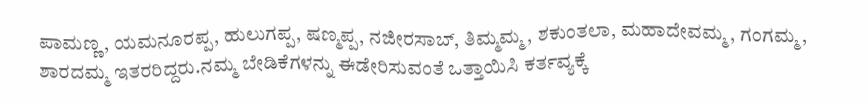ಪಾಮಣ್ಣ, ಯಮನೂರಪ್ಪ, ಹುಲುಗಪ್ಪ, ಷಣ್ಮಪ್ಪ, ನಜೀರಸಾಬ್, ತಿಮ್ಮಮ್ಮ, ಶಕುಂತಲಾ, ಮಹಾದೇವಮ್ಮ, ಗಂಗಮ್ಮ, ಶಾರದಮ್ಮ ಇತರರಿದ್ದರು.ನಮ್ಮ ಬೇಡಿಕೆಗಳನ್ನು ಈಡೇರಿಸುವಂತೆ ಒತ್ತಾಯಿಸಿ ಕರ್ತವ್ಯಕ್ಕೆ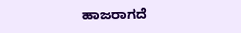ಹಾಜರಾಗದೆ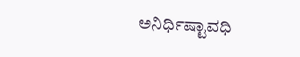ಅನಿರ್ಧಿಷ್ಟಾವಧಿ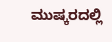ಮುಷ್ಕರದಲ್ಲಿ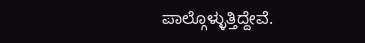ಪಾಲ್ಗೊಳ್ಳುತ್ತಿದ್ದೇವೆ.